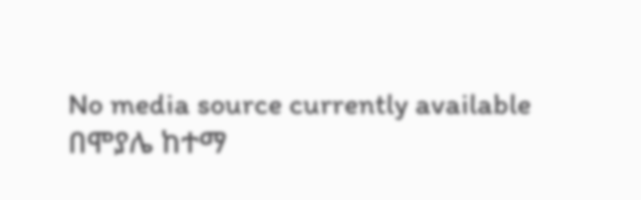No media source currently available
በሞያሌ ከተማ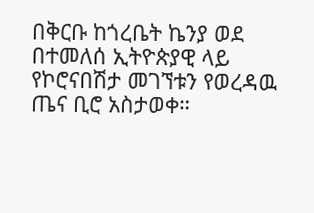በቅርቡ ከጎረቤት ኬንያ ወደ በተመለሰ ኢትዮጵያዊ ላይ የኮሮናበሽታ መገኘቱን የወረዳዉ ጤና ቢሮ አስታወቀ።